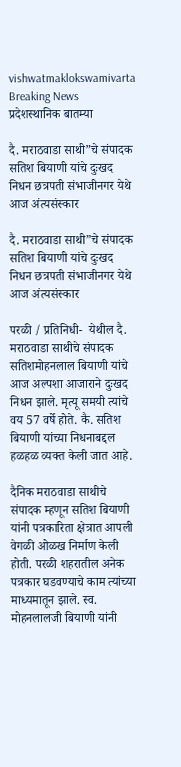vishwatmaklokswamivarta
Breaking News
प्रदेशस्थानिक बातम्या

दै. मराठवाडा साथी”चे संपादक सतिश बियाणी यांचे दुःखद निधन छत्रपती संभाजीनगर येथे आज अंत्यसंस्कार

दै. मराठवाडा साथी”चे संपादक सतिश बियाणी यांचे दुःखद निधन छत्रपती संभाजीनगर येथे आज अंत्यसंस्कार

परळी / प्रतिनिधी-  येथील दै. मराठवाडा साथीचे संपादक सतिशमोहनलाल बियाणी यांचे आज अल्पशा आजाराने दुःखद निधन झाले. मृत्यू समयी त्यांचे वय 57 वर्षे होते. कै. सतिश बियाणी यांच्या निधनाबद्दल हळहळ व्यक्त केली जात आहे.

दैनिक मराठवाडा साथीचे संपादक म्हणून सतिश बियाणी यांनी पत्रकारिता क्षेत्रात आपली वेगळी ओळख निर्माण केली होती. परळी शहरातील अनेक पत्रकार घडवण्याचे काम त्यांच्या माध्यमातून झाले. स्व. मोहनलालजी बियाणी यांनी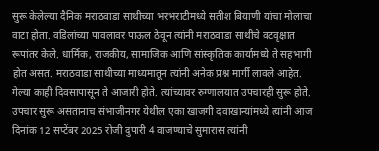सुरू केलेल्या दैनिक मराठवाडा साथीच्या भरभराटीमध्ये सतीश बियाणी यांचा मोलाचा वाटा होता. वडिलांच्या पावलावर पाऊल ठेवून त्यांनी मराठवाडा साथीचे वटवृक्षात रूपांतर केले. धार्मिक, राजकीय, सामाजिक आणि सांस्कृतिक कार्यामध्ये ते सहभागी होत असत. मराठवाडा साथीच्या माध्यमातून त्यांनी अनेक प्रश्न मार्गी लावले आहेत. गेल्या काही दिवसापासून ते आजारी होते. त्यांच्यावर रुग्णालयात उपचारही सुरू होते. उपचार सुरू असतानाच संभाजीनगर येथील एका खाजगी दवाखान्यांमध्ये त्यांनी आज दिनांक 12 सप्टेंबर 2025 रोजी दुपारी 4 वाजण्याचे सुमारास त्यांनी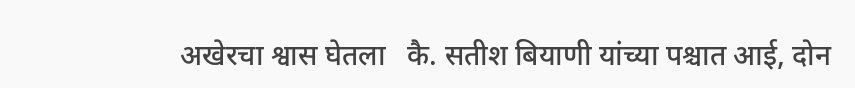अखेरचा श्वास घेतला   कै. सतीश बियाणी यांच्या पश्चात आई, दोन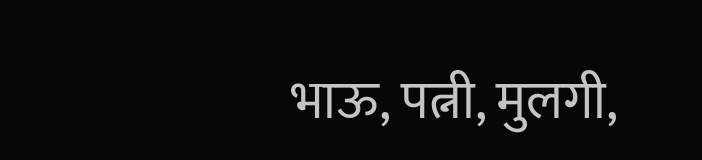भाऊ, पत्नी, मुलगी,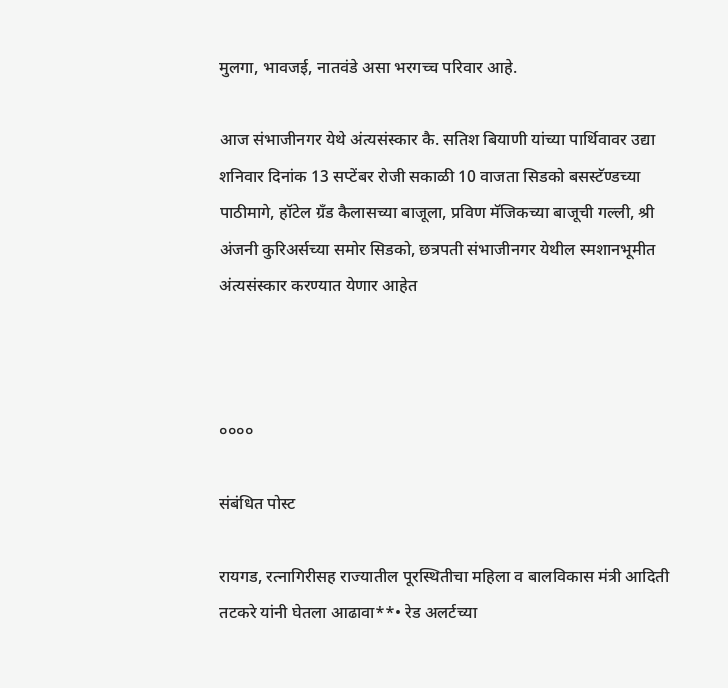मुलगा, भावजई, नातवंडे असा भरगच्च परिवार आहे.

आज संभाजीनगर येथे अंत्यसंस्कार कै. सतिश बियाणी यांच्या पार्थिवावर उद्या शनिवार दिनांक 13 सप्टेंबर रोजी सकाळी 10 वाजता सिडको बसस्टॅण्डच्या पाठीमागे, हॉटेल ग्रँड कैलासच्या बाजूला, प्रविण मॅजिकच्या बाजूची गल्ली, श्री अंजनी कुरिअर्सच्या समोर सिडको, छत्रपती संभाजीनगर येथील स्मशानभूमीत अंत्यसंस्कार करण्यात येणार आहेत



००००

संबंधित पोस्ट

रायगड, रत्नागिरीसह राज्यातील पूरस्थितीचा महिला व बालविकास मंत्री आदिती तटकरे यांनी घेतला आढावा**• रेड अलर्टच्या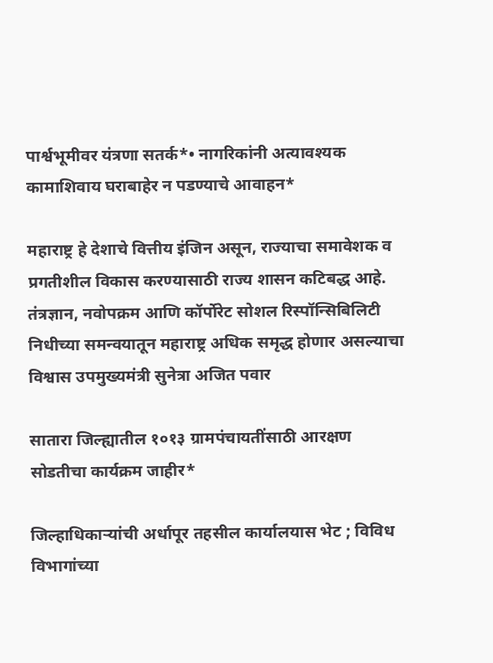पार्श्वभूमीवर यंत्रणा सतर्क*• नागरिकांनी अत्यावश्यक कामाशिवाय घराबाहेर न पडण्याचे आवाहन*

महाराष्ट्र हे देशाचे वित्तीय इंजिन असून, राज्याचा समावेशक व प्रगतीशील विकास करण्यासाठी राज्य शासन कटिबद्ध आहे. तंत्रज्ञान, नवोपक्रम आणि कॉर्पोरेट सोशल रिस्पॉन्सिबिलिटी निधीच्या समन्वयातून महाराष्ट्र अधिक समृद्ध होणार असल्याचा विश्वास उपमुख्यमंत्री सुनेत्रा अजित पवार

सातारा जिल्ह्यातील १०१३ ग्रामपंचायतींसाठी आरक्षण सोडतीचा कार्यक्रम जाहीर*

जिल्हाधिकाऱ्यांची अर्धापूर तहसील कार्यालयास भेट ; विविध विभागांच्या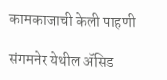कामकाजाची केली पाहणी

संगमनेर येथील ॲसिड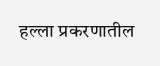हल्ला प्रकरणातील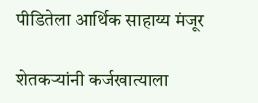पीडितेला आर्थिक साहाय्य मंजूर

शेतकऱ्यांनी कर्जखात्याला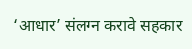‘आधार’ संलग्न करावे सहकार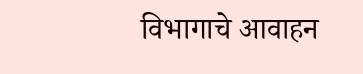विभागाचे आवाहन